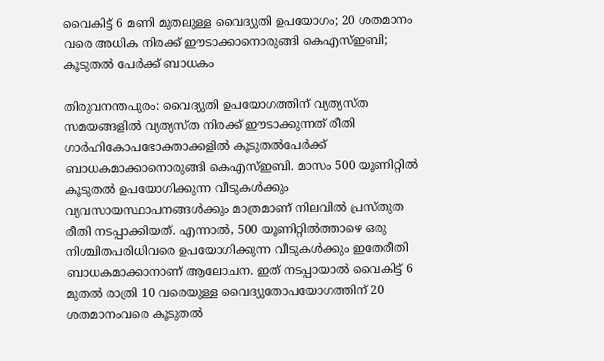വൈകിട്ട് 6 മണി മുതലുള്ള വൈദ്യുതി ഉപയോഗം; 20 ശതമാനം വരെ അധിക നിരക്ക് ഈടാക്കാനൊരുങ്ങി കെഎസ്ഇബി; കൂടുതല്‍ പേര്‍ക്ക് ബാധകം

തിരുവനന്തപുരം: വൈദ്യുതി ഉപയോഗത്തിന് വ്യത്യസ്ത സമയങ്ങളില്‍ വ്യത്യസ്ത നിരക്ക് ഈടാക്കുന്നത് രീതി ഗാര്‍ഹികോപഭോക്താക്കളില്‍ കൂടുതല്‍പേര്‍ക്ക് ബാധകമാക്കാനൊരുങ്ങി കെഎസ്ഇബി. മാസം 500 യൂണിറ്റില്‍ കൂടുതല്‍ ഉപയോഗിക്കുന്ന വീടുകള്‍ക്കും വ്യവസായസ്ഥാപനങ്ങള്‍ക്കും മാത്രമാണ് നിലവില്‍ പ്രസ്തുത രീതി നടപ്പാക്കിയത്. എന്നാല്‍, 500 യൂണിറ്റില്‍ത്താഴെ ഒരു നിശ്ചിതപരിധിവരെ ഉപയോഗിക്കുന്ന വീടുകള്‍ക്കും ഇതേരീതി ബാധകമാക്കാനാണ് ആലോചന. ഇത് നടപ്പായാല്‍ വൈകിട്ട് 6 മുതല്‍ രാത്രി 10 വരെയുള്ള വൈദ്യുതോപയോഗത്തിന് 20 ശതമാനംവരെ കൂടുതല്‍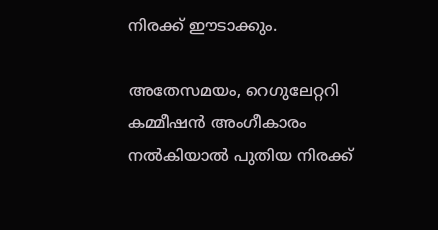നിരക്ക് ഈടാക്കും.

അതേസമയം, റെഗുലേറ്ററി കമ്മീഷന്‍ അംഗീകാരം നല്‍കിയാല്‍ പുതിയ നിരക്ക്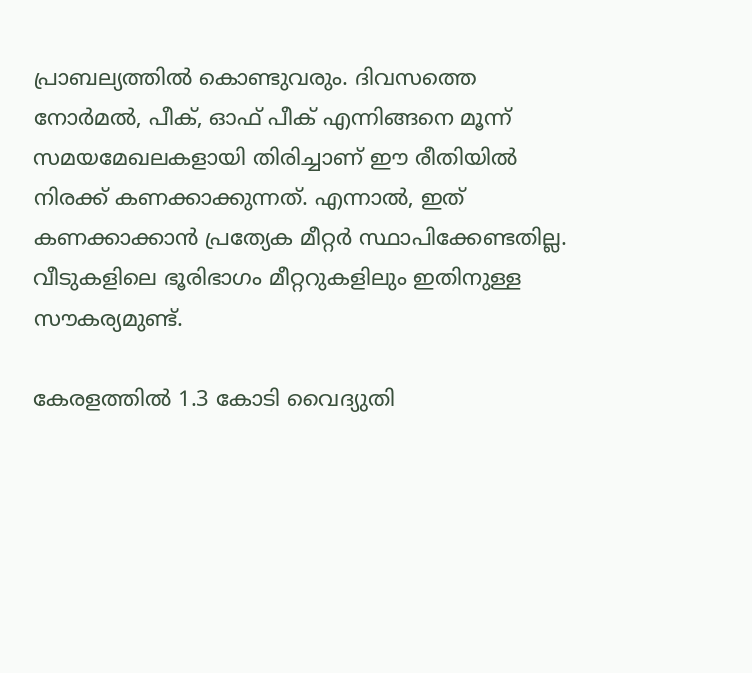പ്രാബല്യത്തില്‍ കൊണ്ടുവരും. ദിവസത്തെ നോര്‍മല്‍, പീക്, ഓഫ് പീക് എന്നിങ്ങനെ മൂന്ന് സമയമേഖലകളായി തിരിച്ചാണ് ഈ രീതിയില്‍ നിരക്ക് കണക്കാക്കുന്നത്. എന്നാല്‍, ഇത് കണക്കാക്കാന്‍ പ്രത്യേക മീറ്റര്‍ സ്ഥാപിക്കേണ്ടതില്ല. വീടുകളിലെ ഭൂരിഭാഗം മീറ്ററുകളിലും ഇതിനുള്ള സൗകര്യമുണ്ട്.

കേരളത്തില്‍ 1.3 കോടി വൈദ്യുതി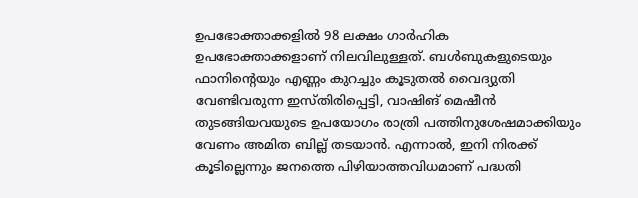ഉപഭോക്താക്കളില്‍ 98 ലക്ഷം ഗാര്‍ഹിക ഉപഭോക്താക്കളാണ് നിലവിലുള്ളത്. ബള്‍ബുകളുടെയും ഫാനിന്റെയും എണ്ണം കുറച്ചും കൂടുതല്‍ വൈദ്യുതി വേണ്ടിവരുന്ന ഇസ്തിരിപ്പെട്ടി, വാഷിങ് മെഷീന്‍ തുടങ്ങിയവയുടെ ഉപയോഗം രാത്രി പത്തിനുശേഷമാക്കിയും വേണം അമിത ബില്ല് തടയാന്‍. എന്നാല്‍, ഇനി നിരക്ക് കൂടില്ലെന്നും ജനത്തെ പിഴിയാത്തവിധമാണ് പദ്ധതി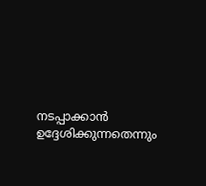നടപ്പാക്കാന്‍ ഉദ്ദേശിക്കുന്നതെന്നും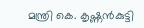മന്ത്രി കെ. കൃഷ്ണന്‍കുട്ടി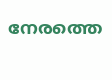നേരത്തെ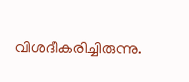വിശദീകരിച്ചിരുന്നു.